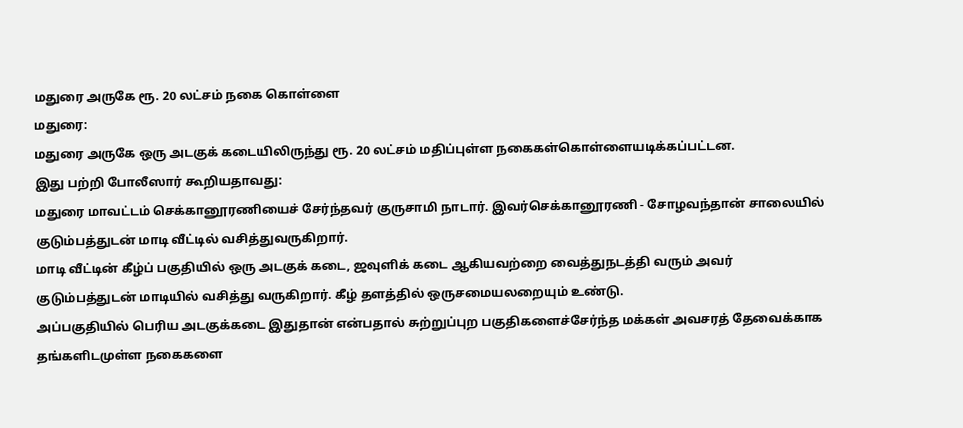மதுரை அருகே ரூ. 20 லட்சம் நகை கொள்ளை
மதுரை:
மதுரை அருகே ஒரு அடகுக் கடையிலிருந்து ரூ. 20 லட்சம் மதிப்புள்ள நகைகள்கொள்ளையடிக்கப்பட்டன.
இது பற்றி போலீஸார் கூறியதாவது:
மதுரை மாவட்டம் செக்கானூரணியைச் சேர்ந்தவர் குருசாமி நாடார். இவர்செக்கானூரணி - சோழவந்தான் சாலையில் குடும்பத்துடன் மாடி வீட்டில் வசித்துவருகிறார்.
மாடி வீட்டின் கீழ்ப் பகுதியில் ஒரு அடகுக் கடை, ஜவுளிக் கடை ஆகியவற்றை வைத்துநடத்தி வரும் அவர் குடும்பத்துடன் மாடியில் வசித்து வருகிறார். கீழ் தளத்தில் ஒருசமையலறையும் உண்டு.
அப்பகுதியில் பெரிய அடகுக்கடை இதுதான் என்பதால் சுற்றுப்புற பகுதிகளைச்சேர்ந்த மக்கள் அவசரத் தேவைக்காக தங்களிடமுள்ள நகைகளை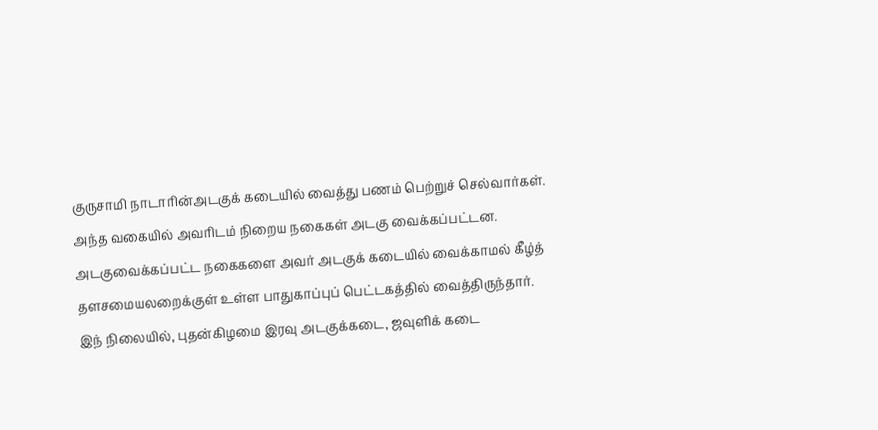குருசாமி நாடாரின்அடகுக் கடையில் வைத்து பணம் பெற்றுச் செல்வார்கள்.
அந்த வகையில் அவரிடம் நிறைய நகைகள் அடகு வைக்கப்பட்டன. அடகுவைக்கப்பட்ட நகைகளை அவர் அடகுக் கடையில் வைக்காமல் கீழ்த் தளசமையலறைக்குள் உள்ள பாதுகாப்புப் பெட்டகத்தில் வைத்திருந்தார்.
இந் நிலையில், புதன்கிழமை இரவு அடகுக்கடை, ஜவுளிக் கடை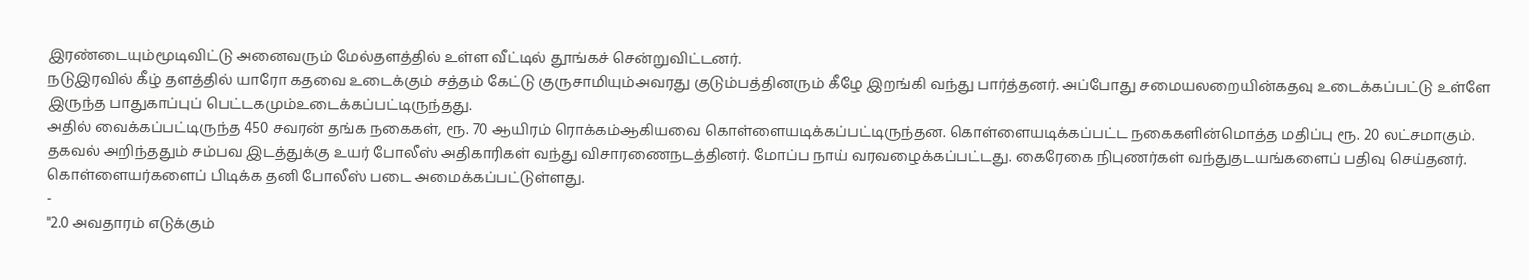இரண்டையும்மூடிவிட்டு அனைவரும் மேல்தளத்தில் உள்ள வீட்டில் தூங்கச் சென்றுவிட்டனர்.
நடுஇரவில் கீழ் தளத்தில் யாரோ கதவை உடைக்கும் சத்தம் கேட்டு குருசாமியும்அவரது குடும்பத்தினரும் கீழே இறங்கி வந்து பார்த்தனர். அப்போது சமையலறையின்கதவு உடைக்கப்பட்டு உள்ளே இருந்த பாதுகாப்புப் பெட்டகமும்உடைக்கப்பட்டிருந்தது.
அதில் வைக்கப்பட்டிருந்த 450 சவரன் தங்க நகைகள், ரூ. 70 ஆயிரம் ரொக்கம்ஆகியவை கொள்ளையடிக்கப்பட்டிருந்தன. கொள்ளையடிக்கப்பட்ட நகைகளின்மொத்த மதிப்பு ரூ. 20 லட்சமாகும்.
தகவல் அறிந்ததும் சம்பவ இடத்துக்கு உயர் போலீஸ் அதிகாரிகள் வந்து விசாரணைநடத்தினர். மோப்ப நாய் வரவழைக்கப்பட்டது. கைரேகை நிபுணர்கள் வந்துதடயங்களைப் பதிவு செய்தனர்.
கொள்ளையர்களைப் பிடிக்க தனி போலீஸ் படை அமைக்கப்பட்டுள்ளது.
-
"2.0 அவதாரம் எடுக்கும்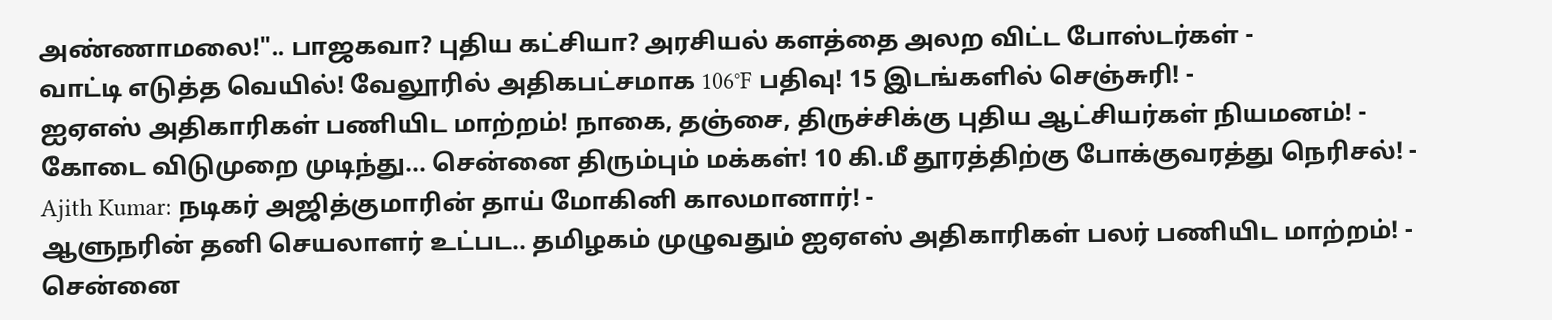அண்ணாமலை!".. பாஜகவா? புதிய கட்சியா? அரசியல் களத்தை அலற விட்ட போஸ்டர்கள் -
வாட்டி எடுத்த வெயில்! வேலூரில் அதிகபட்சமாக 106°F பதிவு! 15 இடங்களில் செஞ்சுரி! -
ஐஏஎஸ் அதிகாரிகள் பணியிட மாற்றம்! நாகை, தஞ்சை, திருச்சிக்கு புதிய ஆட்சியர்கள் நியமனம்! -
கோடை விடுமுறை முடிந்து... சென்னை திரும்பும் மக்கள்! 10 கி.மீ தூரத்திற்கு போக்குவரத்து நெரிசல்! -
Ajith Kumar: நடிகர் அஜித்குமாரின் தாய் மோகினி காலமானார்! -
ஆளுநரின் தனி செயலாளர் உட்பட.. தமிழகம் முழுவதும் ஐஏஎஸ் அதிகாரிகள் பலர் பணியிட மாற்றம்! -
சென்னை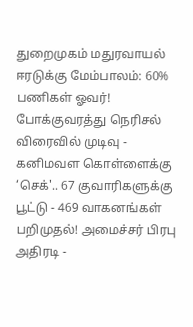துறைமுகம் மதுரவாயல் ஈரடுக்கு மேம்பாலம்: 60% பணிகள் ஓவர்! போக்குவரத்து நெரிசல் விரைவில் முடிவு -
கனிமவள கொள்ளைக்கு ‘செக்'.. 67 குவாரிகளுக்கு பூட்டு - 469 வாகனங்கள் பறிமுதல்! அமைச்சர் பிரபு அதிரடி -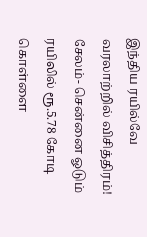இந்திய ரயில்வே வரலாற்றில் விசித்திரம்! சேலம்- சென்னை ஓடும் ரயிலில் ரூ.5.78 கோடி கொள்ளை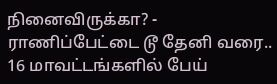நினைவிருக்கா? -
ராணிப்பேட்டை டூ தேனி வரை.. 16 மாவட்டங்களில் பேய்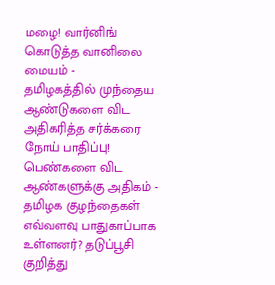மழை! வார்னிங் கொடுத்த வானிலை மையம் -
தமிழகத்தில் முந்தைய ஆண்டுகளை விட அதிகரித்த சர்க்கரை நோய் பாதிப்பு! பெண்களை விட ஆண்களுக்கு அதிகம் -
தமிழக குழந்தைகள் எவ்வளவு பாதுகாப்பாக உள்ளனர்? தடுப்பூசி குறித்து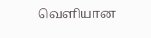வெளியான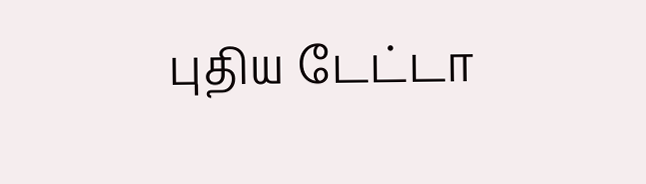புதிய டேட்டா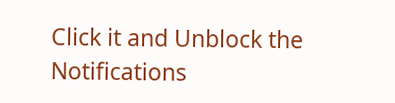Click it and Unblock the Notifications